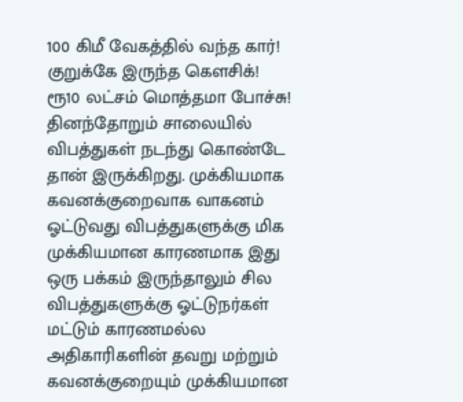100 கிமீ வேகத்தில் வந்த கார்! குறுக்கே இருந்த கெளசிக்! ரூ10 லட்சம் மொத்தமா போச்சு!
தினந்தோறும் சாலையில் விபத்துகள் நடந்து கொண்டே தான் இருக்கிறது. முக்கியமாக கவனக்குறைவாக வாகனம் ஓட்டுவது விபத்துகளுக்கு மிக முக்கியமான காரணமாக இது ஒரு பக்கம் இருந்தாலும் சில விபத்துகளுக்கு ஓட்டுநர்கள் மட்டும் காரணமல்ல அதிகாரிகளின் தவறு மற்றும் கவனக்குறையும் முக்கியமான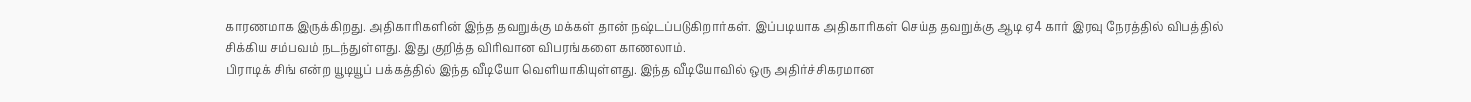காரணமாக இருக்கிறது. அதிகாரிகளின் இந்த தவறுக்கு மக்கள் தான் நஷ்டப்படுகிறார்கள். இப்படியாக அதிகாரிகள் செய்த தவறுக்கு ஆடி ஏ4 கார் இரவு நேரத்தில் விபத்தில் சிக்கிய சம்பவம் நடந்துள்ளது. இது குறித்த விரிவான விபரங்களை காணலாம்.
பிராடிக் சிங் என்ற யூடியூப் பக்கத்தில் இந்த வீடியோ வெளியாகியுள்ளது. இந்த வீடியோவில் ஒரு அதிர்ச்சிகரமான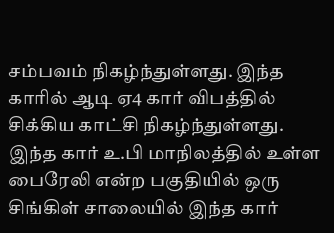சம்பவம் நிகழ்ந்துள்ளது. இந்த காரில் ஆடி ஏ4 கார் விபத்தில் சிக்கிய காட்சி நிகழ்ந்துள்ளது. இந்த கார் உ.பி மாநிலத்தில் உள்ள பைரேலி என்ற பகுதியில் ஒரு சிங்கிள் சாலையில் இந்த கார்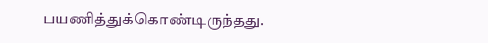பயணித்துக்கொண்டிருந்தது.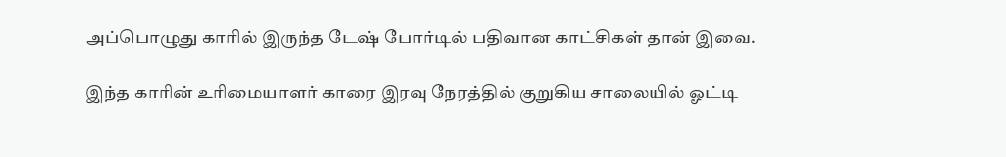அப்பொழுது காரில் இருந்த டேஷ் போர்டில் பதிவான காட்சிகள் தான் இவை.

இந்த காரின் உரிமையாளர் காரை இரவு நேரத்தில் குறுகிய சாலையில் ஓட்டி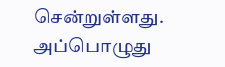சென்றுள்ளது. அப்பொழுது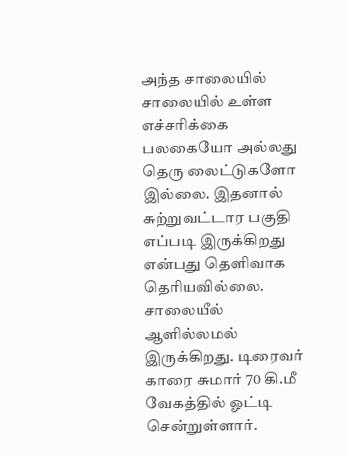அந்த சாலையில் சாலையில் உள்ள எச்சரிக்கை பலகையோ அல்லது தெரு லைட்டுகளோ இல்லை. இதனால் சுற்றுவட்டார பகுதி எப்படி இருக்கிறது என்பது தெளிவாக தெரியவில்லை. சாலையீல் ஆளில்லமல் இருக்கிறது. டிரைவர் காரை சுமார் 70 கி.மீ வேகத்தில் ஓட்டி சென்றுள்ளார்.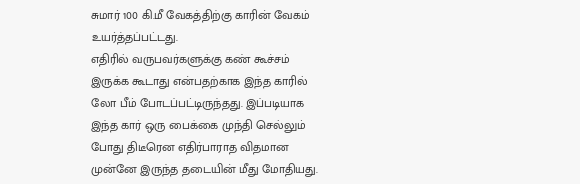சுமார் 100 கி.மீ வேகத்திற்கு காரின் வேகம் உயர்த்தப்பட்டது.
எதிரில் வருபவர்களுக்கு கண் கூச்சம் இருக்க கூடாது என்பதற்காக இந்த காரில் லோ பீம் போடப்பட்டிருந்தது. இப்படியாக இந்த கார் ஒரு பைக்கை முந்தி செல்லும் போது திடீரென எதிர்பாராத விதமான முன்னே இருந்த தடையின் மீது மோதியது.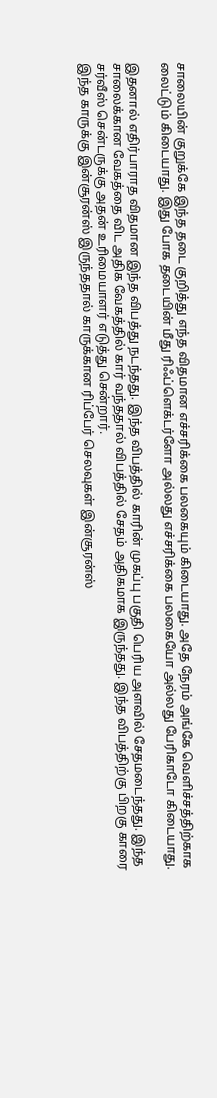சாலையின் குறுக்கே இந்த தடை குறித்து எந்த விதமான எச்சரிக்கை பலகையும் கிடையாது. அதே நேரம் அங்கே வெளிச்சத்திற்காக லைட்டும் கிடையாது. இது போக தடையின் மீது ரிஃப்ளெக்டர்ளோ அல்லது எச்சரிக்கை பலகையோ அல்லது பேரிகாடோ கிடையாது.

இதனால் எதிர்பாராத விதமான இந்த விபத்து நடந்தது. இந்த விபத்தில் காரின் முகப்பு பகுதி பெரிய அளவில் சேதமடைந்தது. இந்த சாலைக்கான வேகத்தை விட அதிக வேகத்தில் கார் வந்ததால் விபத்தில் சேதம் அதிகமாக இருந்தது. இந்த விபத்திற்கு பிறகு காரை சர்வீஸ் சென்டருக்கு அதன் உரிமையாளர் எடுத்து சென்றார்.
இந்த காருக்கு இன்சூரன்ஸ் இருந்ததால் காருக்கான ரிப்பேர் செலவுகள் இன்சூரன்ஸ்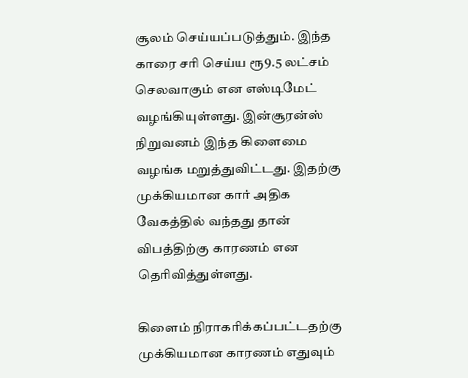சூலம் செய்யப்படுத்தும். இந்த காரை சரி செய்ய ரூ9.5 லட்சம் செலவாகும் என எஸ்டிமேட் வழங்கியுள்ளது. இன்சூரன்ஸ் நிறுவனம் இந்த கிளைமை வழங்க மறுத்துவிட்டது. இதற்கு முக்கியமான கார் அதிக வேகத்தில் வந்தது தான் விபத்திற்கு காரணம் என தெரிவித்துள்ளது.

கிளைம் நிராகரிக்கப்பட்டதற்கு முக்கியமான காரணம் எதுவும்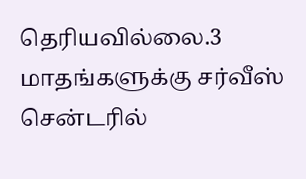தெரியவில்லை.3 மாதங்களுக்கு சர்வீஸ் சென்டரில்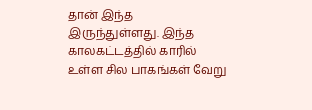தான் இந்த இருந்துள்ளது. இந்த காலகட்டத்தில் காரில் உள்ள சில பாகங்கள் வேறு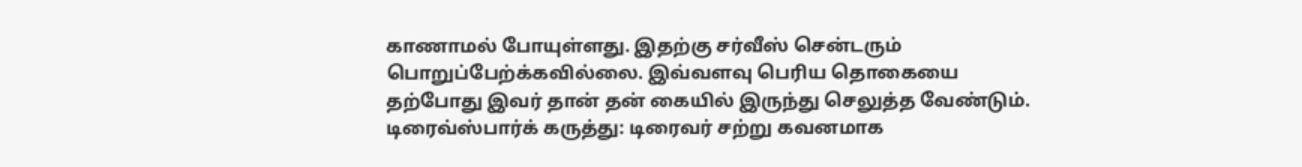காணாமல் போயுள்ளது. இதற்கு சர்வீஸ் சென்டரும் பொறுப்பேற்க்கவில்லை. இவ்வளவு பெரிய தொகையை தற்போது இவர் தான் தன் கையில் இருந்து செலுத்த வேண்டும்.
டிரைவ்ஸ்பார்க் கருத்து: டிரைவர் சற்று கவனமாக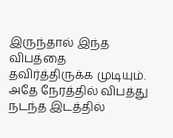இருந்தால் இந்த விபத்தை தவிர்த்திருக்க முடியும். அதே நேரத்தில் விபத்து நடந்த இடத்தில்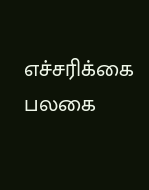எச்சரிக்கை பலகை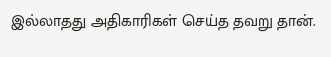இல்லாதது அதிகாரிகள் செய்த தவறு தான்.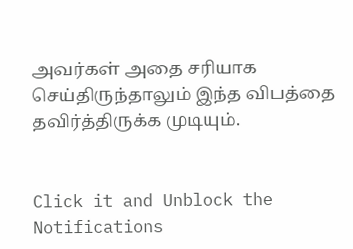அவர்கள் அதை சரியாக செய்திருந்தாலும் இந்த விபத்தை தவிர்த்திருக்க முடியும்.


Click it and Unblock the Notifications